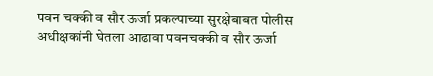पवन चक्की व सौर ऊर्जा प्रकल्पाच्या सुरक्षेबाबत पोलीस अधीक्षकांनी घेतला आढावा पवनचक्की व सौर ऊर्जा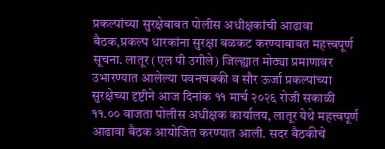प्रकल्पांच्या सुरक्षेबाबत पोलीस अधीक्षकांची आढावा बैठक,प्रकल्प धारकांना सुरक्षा बळकट करण्याबाबत महत्त्वपूर्ण सूचना. लातूर (एल पी उगीले) जिल्ह्यात मोठ्या प्रमाणावर उभारण्यात आलेल्या पवनचक्की व सौर ऊर्जा प्रकल्पांच्या सुरक्षेच्या दृष्टीने आज दिनांक ११ मार्च २०२६ रोजी सकाळी ११.०० वाजता पोलीस अधीक्षक कार्यालय, लातूर येथे महत्त्वपूर्ण आढावा बैठक आयोजित करण्यात आली. सदर बैठकीचे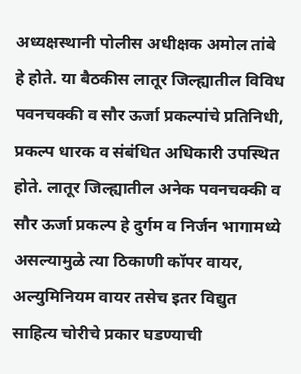अध्यक्षस्थानी पोलीस अधीक्षक अमोल तांबे हे होते. या बैठकीस लातूर जिल्ह्यातील विविध पवनचक्की व सौर ऊर्जा प्रकल्पांचे प्रतिनिधी, प्रकल्प धारक व संबंधित अधिकारी उपस्थित होते. लातूर जिल्ह्यातील अनेक पवनचक्की व सौर ऊर्जा प्रकल्प हे दुर्गम व निर्जन भागामध्ये असल्यामुळे त्या ठिकाणी कॉपर वायर, अल्युमिनियम वायर तसेच इतर विद्युत साहित्य चोरीचे प्रकार घडण्याची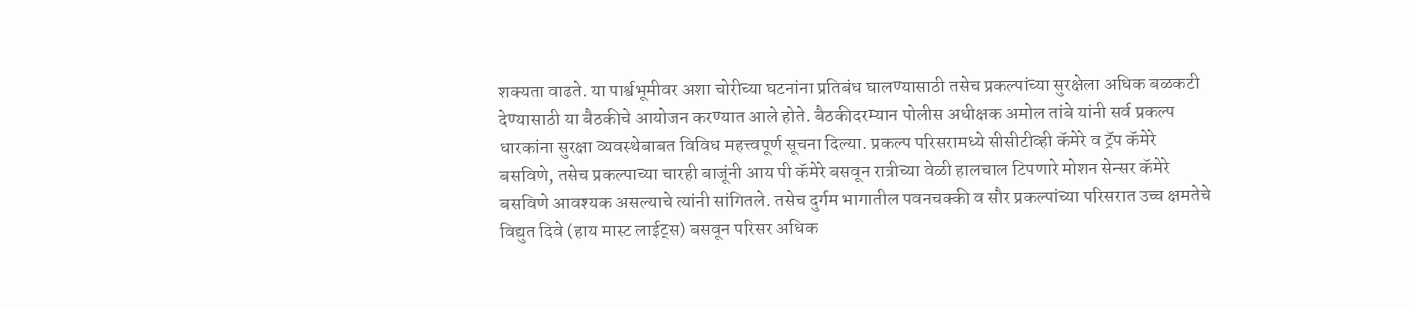शक्यता वाढते. या पार्श्वभूमीवर अशा चोरीच्या घटनांना प्रतिबंध घालण्यासाठी तसेच प्रकल्पांच्या सुरक्षेला अधिक बळकटी देण्यासाठी या बैठकीचे आयोजन करण्यात आले होते. बैठकीदरम्यान पोलीस अधीक्षक अमोल तांबे यांनी सर्व प्रकल्प धारकांना सुरक्षा व्यवस्थेबाबत विविध महत्त्वपूर्ण सूचना दिल्या. प्रकल्प परिसरामध्ये सीसीटीव्ही कॅमेरे व ट्रॅप कॅमेरे बसविणे, तसेच प्रकल्पाच्या चारही बाजूंनी आय पी कॅमेरे बसवून रात्रीच्या वेळी हालचाल टिपणारे मोशन सेन्सर कॅमेरे बसविणे आवश्यक असल्याचे त्यांनी सांगितले. तसेच दुर्गम भागातील पवनचक्की व सौर प्रकल्पांच्या परिसरात उच्च क्षमतेचे विद्युत दिवे (हाय मास्ट लाईट्स) बसवून परिसर अधिक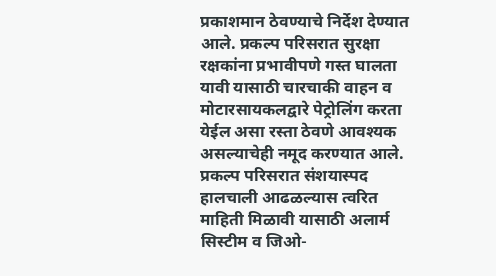प्रकाशमान ठेवण्याचे निर्देश देण्यात आले. प्रकल्प परिसरात सुरक्षा रक्षकांना प्रभावीपणे गस्त घालता यावी यासाठी चारचाकी वाहन व मोटारसायकलद्वारे पेट्रोलिंग करता येईल असा रस्ता ठेवणे आवश्यक असल्याचेही नमूद करण्यात आले. प्रकल्प परिसरात संशयास्पद हालचाली आढळल्यास त्वरित माहिती मिळावी यासाठी अलार्म सिस्टीम व जिओ-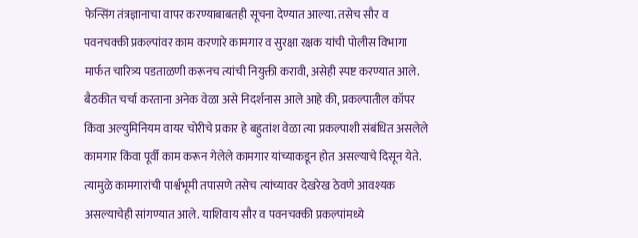फेन्सिंग तंत्रज्ञानाचा वापर करण्याबाबतही सूचना देण्यात आल्या. तसेच सौर व पवनचक्की प्रकल्पांवर काम करणारे कामगार व सुरक्षा रक्षक यांची पोलीस विभागा मार्फत चारित्र्य पडताळणी करूनच त्यांची नियुक्ती करावी, असेही स्पष्ट करण्यात आले. बैठकीत चर्चा करताना अनेक वेळा असे निदर्शनास आले आहे की, प्रकल्पातील कॉपर किंवा अल्युमिनियम वायर चोरीचे प्रकार हे बहुतांश वेळा त्या प्रकल्पाशी संबंधित असलेले कामगार किंवा पूर्वी काम करून गेलेले कामगार यांच्याकडून होत असल्याचे दिसून येते. त्यामुळे कामगारांची पार्श्वभूमी तपासणे तसेच त्यांच्यावर देखरेख ठेवणे आवश्यक असल्याचेही सांगण्यात आले. याशिवाय सौर व पवनचक्की प्रकल्पांमध्ये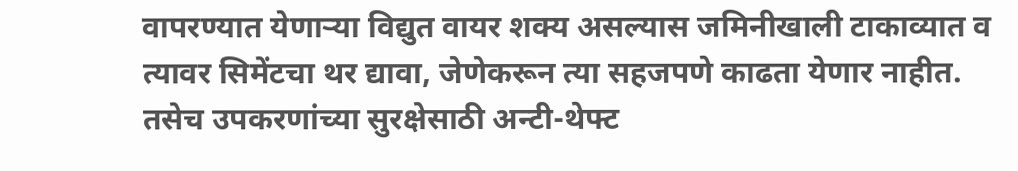वापरण्यात येणाऱ्या विद्युत वायर शक्य असल्यास जमिनीखाली टाकाव्यात व त्यावर सिमेंटचा थर द्यावा, जेणेकरून त्या सहजपणे काढता येणार नाहीत. तसेच उपकरणांच्या सुरक्षेसाठी अन्टी-थेफ्ट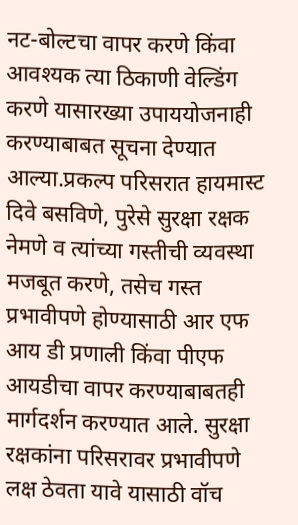नट-बोल्टचा वापर करणे किंवा आवश्यक त्या ठिकाणी वेल्डिंग करणे यासारख्या उपाययोजनाही करण्याबाबत सूचना देण्यात आल्या.प्रकल्प परिसरात हायमास्ट दिवे बसविणे, पुरेसे सुरक्षा रक्षक नेमणे व त्यांच्या गस्तीची व्यवस्था मजबूत करणे, तसेच गस्त प्रभावीपणे होण्यासाठी आर एफ आय डी प्रणाली किंवा पीएफ आयडीचा वापर करण्याबाबतही मार्गदर्शन करण्यात आले. सुरक्षा रक्षकांना परिसरावर प्रभावीपणे लक्ष ठेवता यावे यासाठी वॉच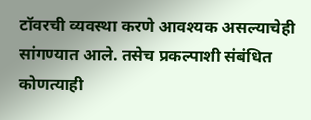टॉवरची व्यवस्था करणे आवश्यक असल्याचेही सांगण्यात आले. तसेच प्रकल्पाशी संबंधित कोणत्याही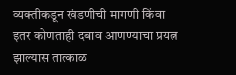व्यक्तीकडून खंडणीची मागणी किंवा इतर कोणताही दबाव आणण्याचा प्रयत्न झाल्यास तात्काळ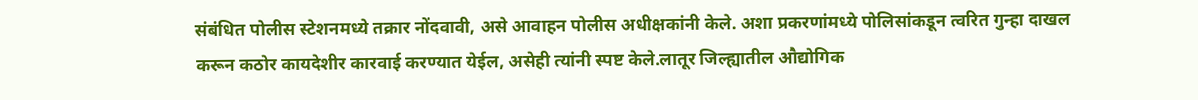संबंधित पोलीस स्टेशनमध्ये तक्रार नोंदवावी, असे आवाहन पोलीस अधीक्षकांनी केले. अशा प्रकरणांमध्ये पोलिसांकडून त्वरित गुन्हा दाखल करून कठोर कायदेशीर कारवाई करण्यात येईल, असेही त्यांनी स्पष्ट केले.लातूर जिल्ह्यातील औद्योगिक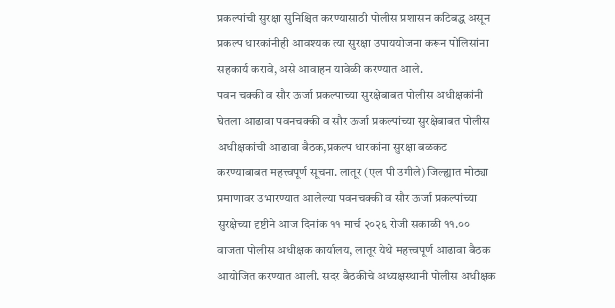प्रकल्पांची सुरक्षा सुनिश्चित करण्यासाठी पोलीस प्रशासन कटिबद्ध असून प्रकल्प धारकांनीही आवश्यक त्या सुरक्षा उपाययोजना करून पोलिसांना सहकार्य करावे, असे आवाहन यावेळी करण्यात आले.
पवन चक्की व सौर ऊर्जा प्रकल्पाच्या सुरक्षेबाबत पोलीस अधीक्षकांनी घेतला आढावा पवनचक्की व सौर ऊर्जा प्रकल्पांच्या सुरक्षेबाबत पोलीस अधीक्षकांची आढावा बैठक,प्रकल्प धारकांना सुरक्षा बळकट करण्याबाबत महत्त्वपूर्ण सूचना. लातूर (एल पी उगीले) जिल्ह्यात मोठ्या प्रमाणावर उभारण्यात आलेल्या पवनचक्की व सौर ऊर्जा प्रकल्पांच्या सुरक्षेच्या दृष्टीने आज दिनांक ११ मार्च २०२६ रोजी सकाळी ११.०० वाजता पोलीस अधीक्षक कार्यालय, लातूर येथे महत्त्वपूर्ण आढावा बैठक आयोजित करण्यात आली. सदर बैठकीचे अध्यक्षस्थानी पोलीस अधीक्षक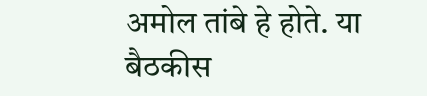अमोल तांबे हे होते. या बैठकीस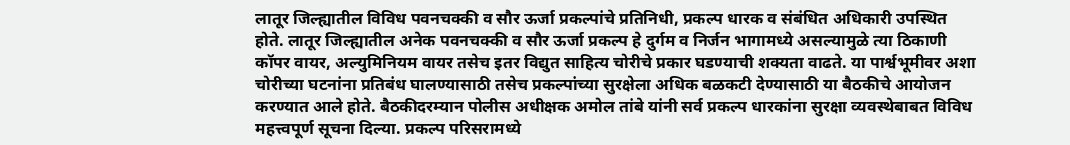लातूर जिल्ह्यातील विविध पवनचक्की व सौर ऊर्जा प्रकल्पांचे प्रतिनिधी, प्रकल्प धारक व संबंधित अधिकारी उपस्थित होते. लातूर जिल्ह्यातील अनेक पवनचक्की व सौर ऊर्जा प्रकल्प हे दुर्गम व निर्जन भागामध्ये असल्यामुळे त्या ठिकाणी कॉपर वायर, अल्युमिनियम वायर तसेच इतर विद्युत साहित्य चोरीचे प्रकार घडण्याची शक्यता वाढते. या पार्श्वभूमीवर अशा चोरीच्या घटनांना प्रतिबंध घालण्यासाठी तसेच प्रकल्पांच्या सुरक्षेला अधिक बळकटी देण्यासाठी या बैठकीचे आयोजन करण्यात आले होते. बैठकीदरम्यान पोलीस अधीक्षक अमोल तांबे यांनी सर्व प्रकल्प धारकांना सुरक्षा व्यवस्थेबाबत विविध महत्त्वपूर्ण सूचना दिल्या. प्रकल्प परिसरामध्ये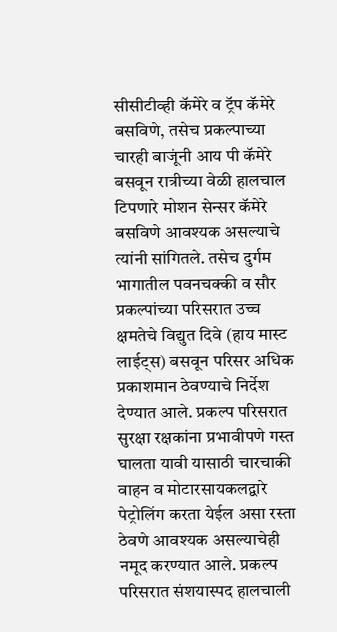सीसीटीव्ही कॅमेरे व ट्रॅप कॅमेरे बसविणे, तसेच प्रकल्पाच्या चारही बाजूंनी आय पी कॅमेरे बसवून रात्रीच्या वेळी हालचाल टिपणारे मोशन सेन्सर कॅमेरे बसविणे आवश्यक असल्याचे त्यांनी सांगितले. तसेच दुर्गम भागातील पवनचक्की व सौर प्रकल्पांच्या परिसरात उच्च क्षमतेचे विद्युत दिवे (हाय मास्ट लाईट्स) बसवून परिसर अधिक प्रकाशमान ठेवण्याचे निर्देश देण्यात आले. प्रकल्प परिसरात सुरक्षा रक्षकांना प्रभावीपणे गस्त घालता यावी यासाठी चारचाकी वाहन व मोटारसायकलद्वारे पेट्रोलिंग करता येईल असा रस्ता ठेवणे आवश्यक असल्याचेही नमूद करण्यात आले. प्रकल्प परिसरात संशयास्पद हालचाली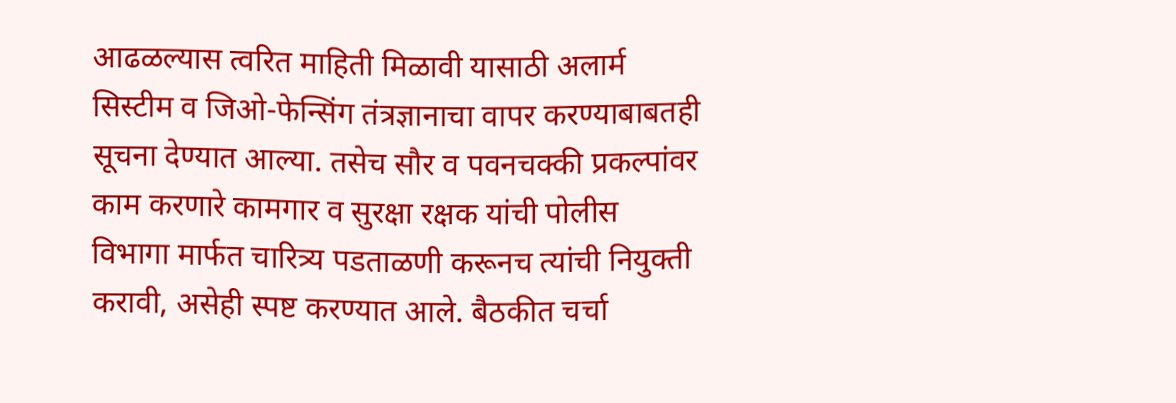आढळल्यास त्वरित माहिती मिळावी यासाठी अलार्म सिस्टीम व जिओ-फेन्सिंग तंत्रज्ञानाचा वापर करण्याबाबतही सूचना देण्यात आल्या. तसेच सौर व पवनचक्की प्रकल्पांवर काम करणारे कामगार व सुरक्षा रक्षक यांची पोलीस विभागा मार्फत चारित्र्य पडताळणी करूनच त्यांची नियुक्ती करावी, असेही स्पष्ट करण्यात आले. बैठकीत चर्चा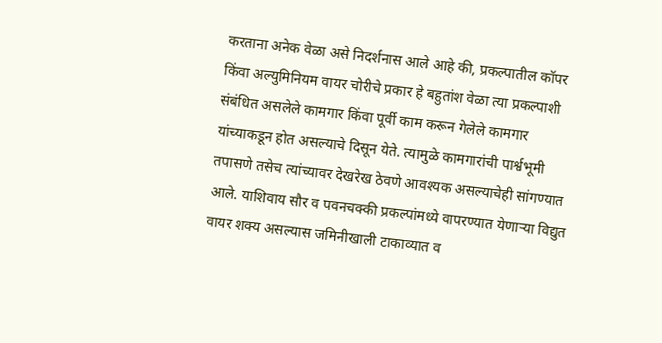करताना अनेक वेळा असे निदर्शनास आले आहे की, प्रकल्पातील कॉपर किंवा अल्युमिनियम वायर चोरीचे प्रकार हे बहुतांश वेळा त्या प्रकल्पाशी संबंधित असलेले कामगार किंवा पूर्वी काम करून गेलेले कामगार यांच्याकडून होत असल्याचे दिसून येते. त्यामुळे कामगारांची पार्श्वभूमी तपासणे तसेच त्यांच्यावर देखरेख ठेवणे आवश्यक असल्याचेही सांगण्यात आले. याशिवाय सौर व पवनचक्की प्रकल्पांमध्ये वापरण्यात येणाऱ्या विद्युत वायर शक्य असल्यास जमिनीखाली टाकाव्यात व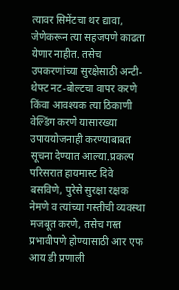त्यावर सिमेंटचा थर द्यावा, जेणेकरून त्या सहजपणे काढता येणार नाहीत. तसेच उपकरणांच्या सुरक्षेसाठी अन्टी-थेफ्ट नट-बोल्टचा वापर करणे किंवा आवश्यक त्या ठिकाणी वेल्डिंग करणे यासारख्या उपाययोजनाही करण्याबाबत सूचना देण्यात आल्या.प्रकल्प परिसरात हायमास्ट दिवे बसविणे, पुरेसे सुरक्षा रक्षक नेमणे व त्यांच्या गस्तीची व्यवस्था मजबूत करणे, तसेच गस्त प्रभावीपणे होण्यासाठी आर एफ आय डी प्रणाली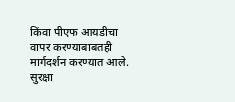किंवा पीएफ आयडीचा वापर करण्याबाबतही मार्गदर्शन करण्यात आले. सुरक्षा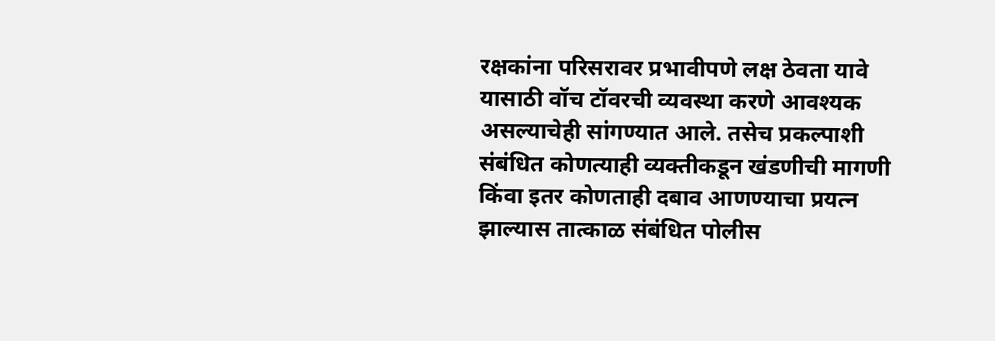रक्षकांना परिसरावर प्रभावीपणे लक्ष ठेवता यावे यासाठी वॉच टॉवरची व्यवस्था करणे आवश्यक असल्याचेही सांगण्यात आले. तसेच प्रकल्पाशी संबंधित कोणत्याही व्यक्तीकडून खंडणीची मागणी किंवा इतर कोणताही दबाव आणण्याचा प्रयत्न झाल्यास तात्काळ संबंधित पोलीस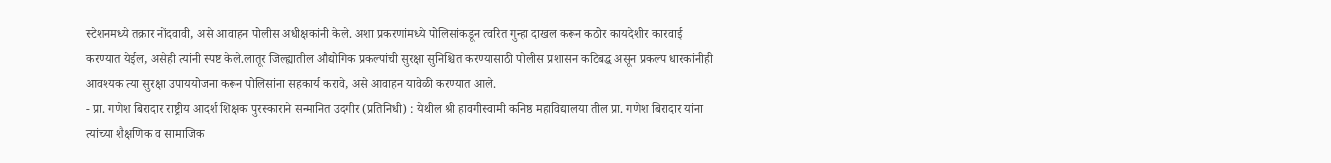स्टेशनमध्ये तक्रार नोंदवावी, असे आवाहन पोलीस अधीक्षकांनी केले. अशा प्रकरणांमध्ये पोलिसांकडून त्वरित गुन्हा दाखल करून कठोर कायदेशीर कारवाई करण्यात येईल, असेही त्यांनी स्पष्ट केले.लातूर जिल्ह्यातील औद्योगिक प्रकल्पांची सुरक्षा सुनिश्चित करण्यासाठी पोलीस प्रशासन कटिबद्ध असून प्रकल्प धारकांनीही आवश्यक त्या सुरक्षा उपाययोजना करून पोलिसांना सहकार्य करावे, असे आवाहन यावेळी करण्यात आले.
- प्रा. गणेश बिरादार राष्ट्रीय आदर्श शिक्षक पुरस्काराने सन्मानित उदगीर (प्रतिनिधी) : येथील श्री हावगीस्वामी कनिष्ठ महाविद्यालया तील प्रा. गणेश बिरादार यांना त्यांच्या शैक्षणिक व सामाजिक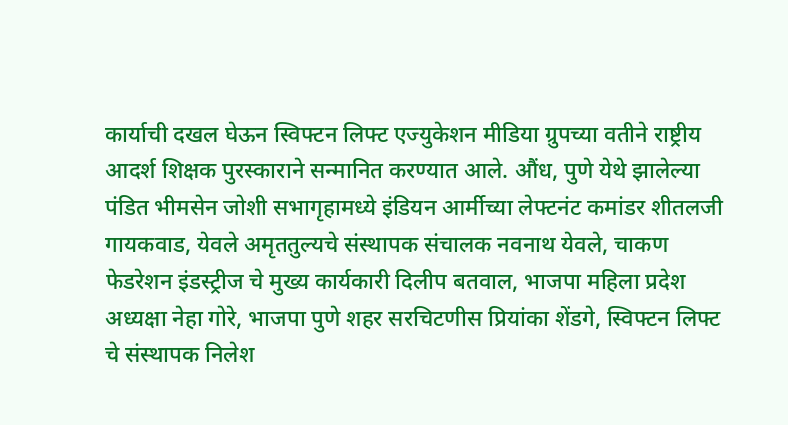कार्याची दखल घेऊन स्विफ्टन लिफ्ट एज्युकेशन मीडिया ग्रुपच्या वतीने राष्ट्रीय आदर्श शिक्षक पुरस्काराने सन्मानित करण्यात आले. औंध, पुणे येथे झालेल्या पंडित भीमसेन जोशी सभागृहामध्ये इंडियन आर्मीच्या लेफ्टनंट कमांडर शीतलजी गायकवाड, येवले अमृततुल्यचे संस्थापक संचालक नवनाथ येवले, चाकण फेडरेशन इंडस्ट्रीज चे मुख्य कार्यकारी दिलीप बतवाल, भाजपा महिला प्रदेश अध्यक्षा नेहा गोरे, भाजपा पुणे शहर सरचिटणीस प्रियांका शेंडगे, स्विफ्टन लिफ्ट चे संस्थापक निलेश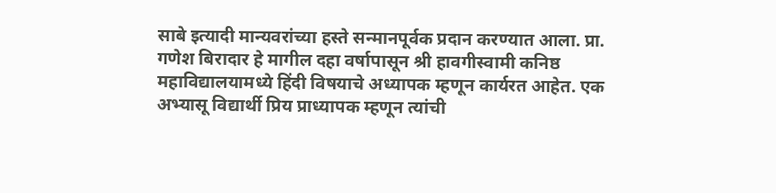साबे इत्यादी मान्यवरांच्या हस्ते सन्मानपूर्वक प्रदान करण्यात आला. प्रा. गणेश बिरादार हे मागील दहा वर्षापासून श्री हावगीस्वामी कनिष्ठ महाविद्यालयामध्ये हिंदी विषयाचे अध्यापक म्हणून कार्यरत आहेत. एक अभ्यासू विद्यार्थी प्रिय प्राध्यापक म्हणून त्यांची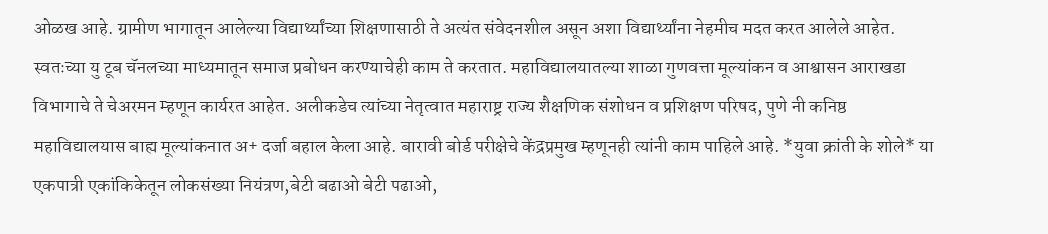ओळख आहे. ग्रामीण भागातून आलेल्या विद्यार्थ्यांच्या शिक्षणासाठी ते अत्यंत संवेदनशील असून अशा विद्यार्थ्यांना नेहमीच मदत करत आलेले आहेत. स्वतःच्या यु टूब चॅनलच्या माध्यमातून समाज प्रबोधन करण्याचेही काम ते करतात. महाविद्यालयातल्या शाळा गुणवत्ता मूल्यांकन व आश्वासन आराखडा विभागाचे ते चेअरमन म्हणून कार्यरत आहेत. अलीकडेच त्यांच्या नेतृत्वात महाराष्ट्र राज्य शैक्षणिक संशोधन व प्रशिक्षण परिषद, पुणे नी कनिष्ठ महाविद्यालयास बाह्य मूल्यांकनात अ+ दर्जा बहाल केला आहे. बारावी बोर्ड परीक्षेचे केंद्रप्रमुख म्हणूनही त्यांनी काम पाहिले आहे. *युवा क्रांती के शोले* या एकपात्री एकांकिकेतून लोकसंख्या नियंत्रण,बेटी बढाओ बेटी पढाओ,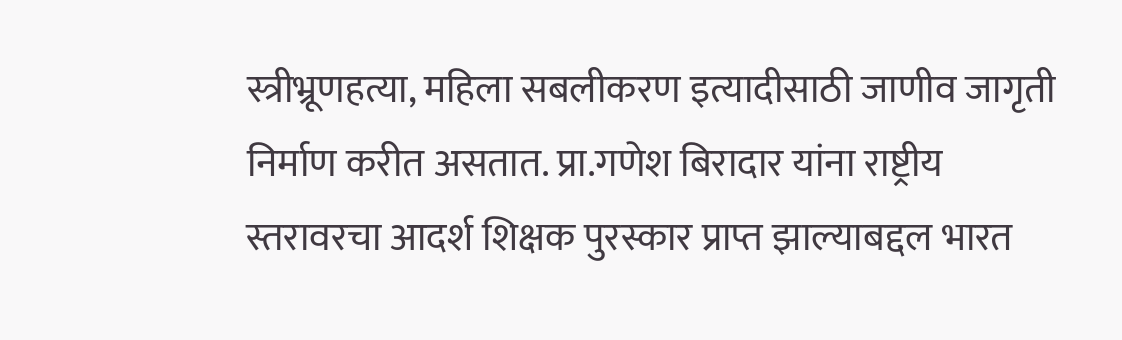स्त्रीभ्रूणहत्या, महिला सबलीकरण इत्यादीसाठी जाणीव जागृती निर्माण करीत असतात. प्रा.गणेश बिरादार यांना राष्ट्रीय स्तरावरचा आदर्श शिक्षक पुरस्कार प्राप्त झाल्याबद्दल भारत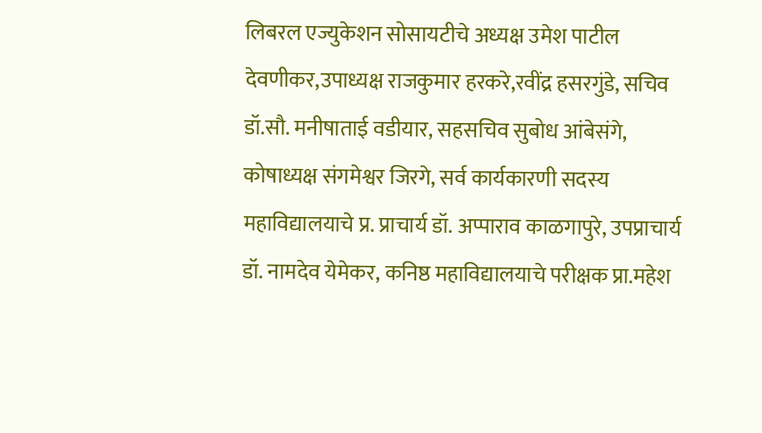लिबरल एज्युकेशन सोसायटीचे अध्यक्ष उमेश पाटील देवणीकर,उपाध्यक्ष राजकुमार हरकरे,रवींद्र हसरगुंडे, सचिव डॉ.सौ. मनीषाताई वडीयार, सहसचिव सुबोध आंबेसंगे, कोषाध्यक्ष संगमेश्वर जिरगे, सर्व कार्यकारणी सदस्य महाविद्यालयाचे प्र. प्राचार्य डॉ. अप्पाराव काळगापुरे, उपप्राचार्य डॉ. नामदेव येमेकर, कनिष्ठ महाविद्यालयाचे परीक्षक प्रा.महेश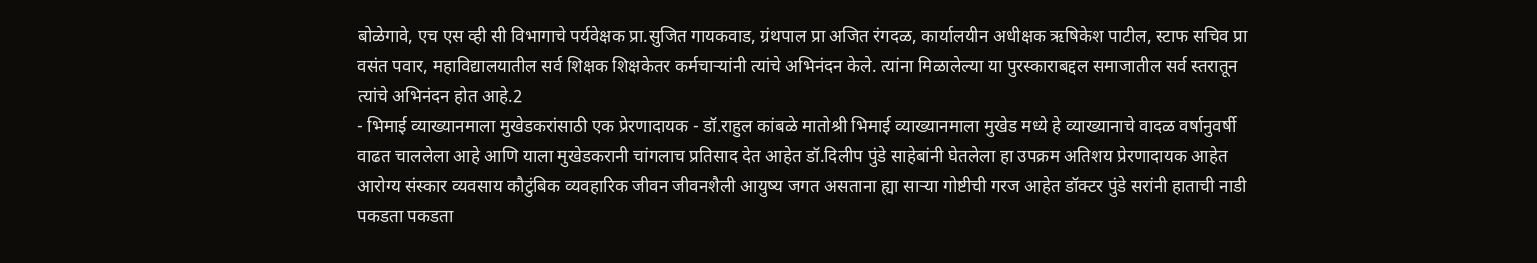बोळेगावे, एच एस व्ही सी विभागाचे पर्यवेक्षक प्रा.सुजित गायकवाड, ग्रंथपाल प्रा अजित रंगदळ, कार्यालयीन अधीक्षक ऋषिकेश पाटील, स्टाफ सचिव प्रा वसंत पवार, महाविद्यालयातील सर्व शिक्षक शिक्षकेतर कर्मचाऱ्यांनी त्यांचे अभिनंदन केले. त्यांना मिळालेल्या या पुरस्काराबद्दल समाजातील सर्व स्तरातून त्यांचे अभिनंदन होत आहे.2
- भिमाई व्याख्यानमाला मुखेडकरांसाठी एक प्रेरणादायक - डॉ.राहुल कांबळे मातोश्री भिमाई व्याख्यानमाला मुखेड मध्ये हे व्याख्यानाचे वादळ वर्षानुवर्षी वाढत चाललेला आहे आणि याला मुखेडकरानी चांगलाच प्रतिसाद देत आहेत डॉ.दिलीप पुंडे साहेबांनी घेतलेला हा उपक्रम अतिशय प्रेरणादायक आहेत आरोग्य संस्कार व्यवसाय कौटुंबिक व्यवहारिक जीवन जीवनशैली आयुष्य जगत असताना ह्या साऱ्या गोष्टीची गरज आहेत डॉक्टर पुंडे सरांनी हाताची नाडी पकडता पकडता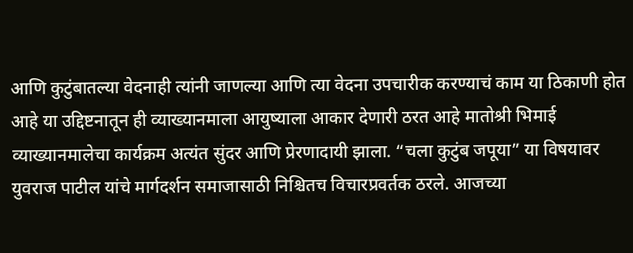आणि कुटुंबातल्या वेदनाही त्यांनी जाणल्या आणि त्या वेदना उपचारीक करण्याचं काम या ठिकाणी होत आहे या उद्दिष्टनातून ही व्याख्यानमाला आयुष्याला आकार देणारी ठरत आहे मातोश्री भिमाई व्याख्यानमालेचा कार्यक्रम अत्यंत सुंदर आणि प्रेरणादायी झाला. “चला कुटुंब जपूया” या विषयावर युवराज पाटील यांचे मार्गदर्शन समाजासाठी निश्चितच विचारप्रवर्तक ठरले. आजच्या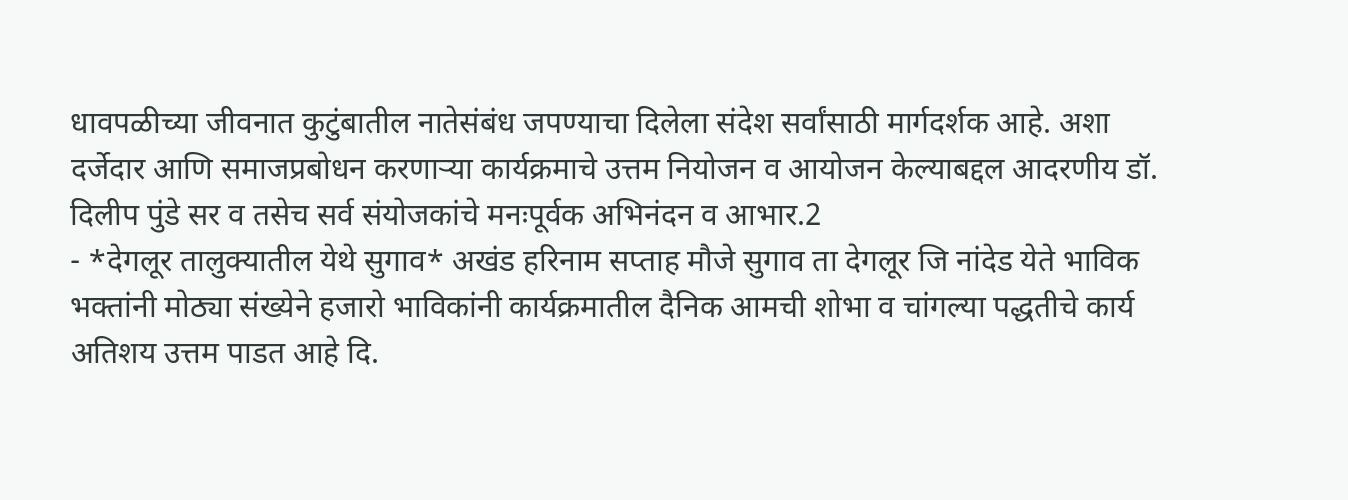धावपळीच्या जीवनात कुटुंबातील नातेसंबंध जपण्याचा दिलेला संदेश सर्वांसाठी मार्गदर्शक आहे. अशा दर्जेदार आणि समाजप्रबोधन करणाऱ्या कार्यक्रमाचे उत्तम नियोजन व आयोजन केल्याबद्दल आदरणीय डॉ. दिलीप पुंडे सर व तसेच सर्व संयोजकांचे मनःपूर्वक अभिनंदन व आभार.2
- *देगलूर तालुक्यातील येथे सुगाव* अखंड हरिनाम सप्ताह मौजे सुगाव ता देगलूर जि नांदेड येते भाविक भक्तांनी मोठ्या संख्येने हजारो भाविकांनी कार्यक्रमातील दैनिक आमची शोभा व चांगल्या पद्धतीचे कार्य अतिशय उत्तम पाडत आहे दि.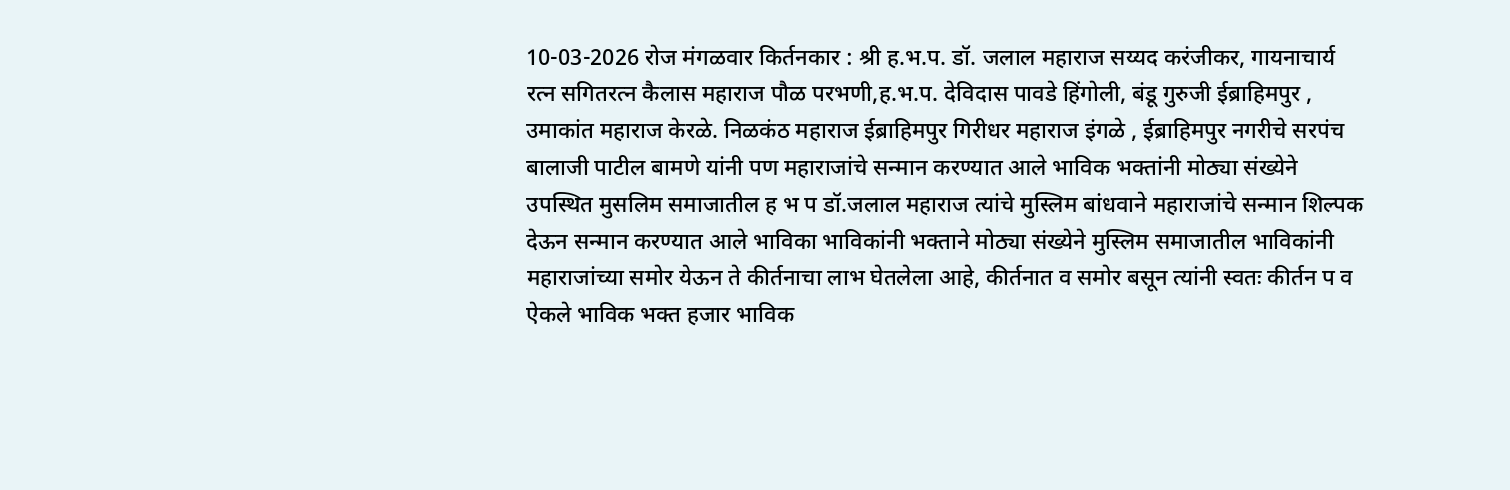10-03-2026 रोज मंगळवार किर्तनकार : श्री ह.भ.प. डॉ. जलाल महाराज सय्यद करंजीकर, गायनाचार्य रत्न सगितरत्न कैलास महाराज पौळ परभणी,ह.भ.प. देविदास पावडे हिंगोली, बंडू गुरुजी ईब्राहिमपुर , उमाकांत महाराज केरळे. निळकंठ महाराज ईब्राहिमपुर गिरीधर महाराज इंगळे , ईब्राहिमपुर नगरीचे सरपंच बालाजी पाटील बामणे यांनी पण महाराजांचे सन्मान करण्यात आले भाविक भक्तांनी मोठ्या संख्येने उपस्थित मुसलिम समाजातील ह भ प डॉ.जलाल महाराज त्यांचे मुस्लिम बांधवाने महाराजांचे सन्मान शिल्पक देऊन सन्मान करण्यात आले भाविका भाविकांनी भक्ताने मोठ्या संख्येने मुस्लिम समाजातील भाविकांनी महाराजांच्या समोर येऊन ते कीर्तनाचा लाभ घेतलेला आहे, कीर्तनात व समोर बसून त्यांनी स्वतः कीर्तन प व ऐकले भाविक भक्त हजार भाविक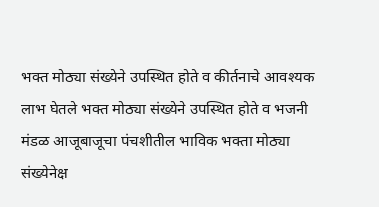भक्त मोठ्या संख्येने उपस्थित होते व कीर्तनाचे आवश्यक लाभ घेतले भक्त मोठ्या संख्येने उपस्थित होते व भजनी मंडळ आजूबाजूचा पंचशीतील भाविक भक्ता मोठ्या संख्येनेक्ष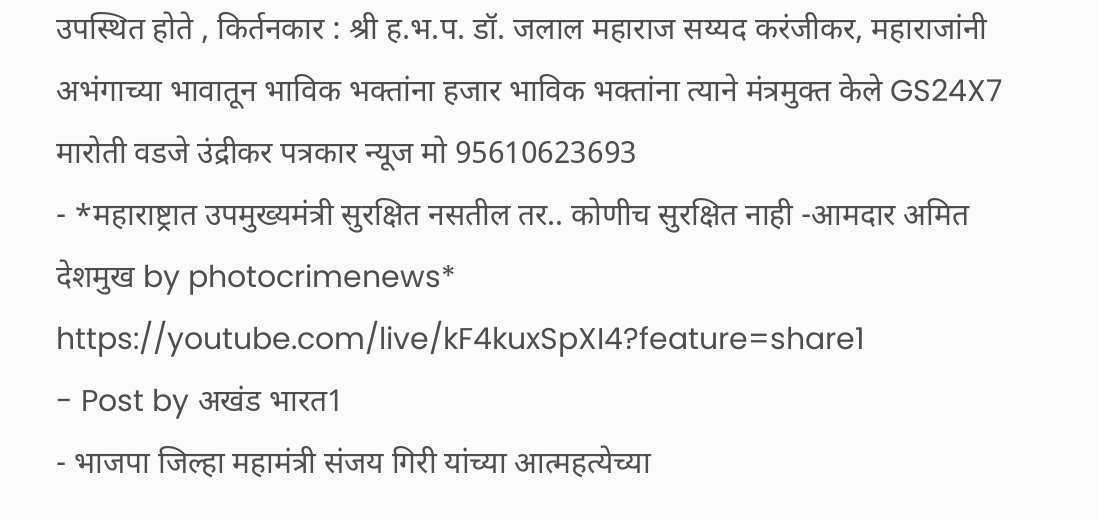उपस्थित होते , किर्तनकार : श्री ह.भ.प. डॉ. जलाल महाराज सय्यद करंजीकर, महाराजांनी अभंगाच्या भावातून भाविक भक्तांना हजार भाविक भक्तांना त्याने मंत्रमुक्त केले GS24X7 मारोती वडजे उंद्रीकर पत्रकार न्यूज मो 95610623693
- *महाराष्ट्रात उपमुख्यमंत्री सुरक्षित नसतील तर.. कोणीच सुरक्षित नाही -आमदार अमित देशमुख by photocrimenews* https://youtube.com/live/kF4kuxSpXI4?feature=share1
- Post by अखंड भारत1
- भाजपा जिल्हा महामंत्री संजय गिरी यांच्या आत्महत्येच्या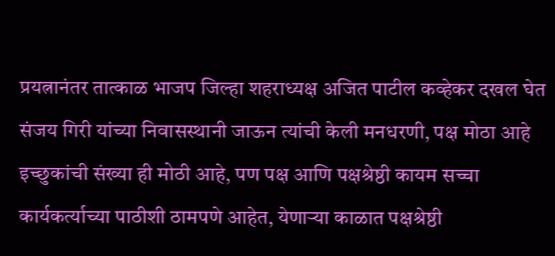प्रयत्नानंतर तात्काळ भाजप जिल्हा शहराध्यक्ष अजित पाटील कव्हेकर दखल घेत संजय गिरी यांच्या निवासस्थानी जाऊन त्यांची केली मनधरणी, पक्ष मोठा आहे इच्छुकांची संख्या ही मोठी आहे, पण पक्ष आणि पक्षश्रेष्ठी कायम सच्चा कार्यकर्त्याच्या पाठीशी ठामपणे आहेत, येणाऱ्या काळात पक्षश्रेष्ठी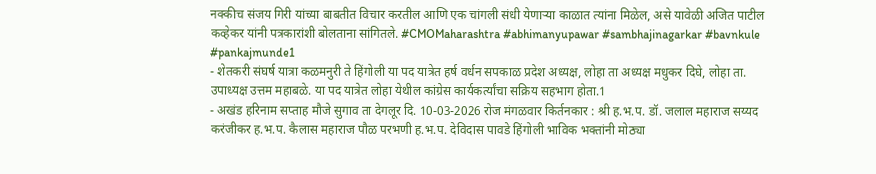नक्कीच संजय गिरी यांच्या बाबतीत विचार करतील आणि एक चांगली संधी येणाऱ्या काळात त्यांना मिळेल, असे यावेळी अजित पाटील कव्हेकर यांनी पत्रकारांशी बोलताना सांगितले. #CMOMaharashtra #abhimanyupawar #sambhajinagarkar #bavnkule #pankajmunde1
- शेतकरी संघर्ष यात्रा कळमनुरी ते हिंगोली या पद यात्रेत हर्ष वर्धन सपकाळ प्रदेश अध्यक्ष, लोहा ता अध्यक्ष मधुकर दिघे, लोहा ता. उपाध्यक्ष उत्तम महाबळे. या पद यात्रेत लोहा येथील कांग्रेस कार्यकर्त्यांचा सक्रिय सहभाग होता.1
- अखंड हरिनाम सप्ताह मौजे सुगाव ता देगलूर दि. 10-03-2026 रोज मंगळवार किर्तनकार : श्री ह.भ.प. डॉ. जलाल महाराज सय्यद करंजीकर ह.भ.प. कैलास महाराज पौळ परभणी ह.भ.प. देविदास पावडे हिंगोली भाविक भक्तांनी मोठ्या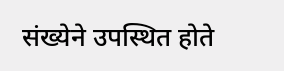संख्येने उपस्थित होते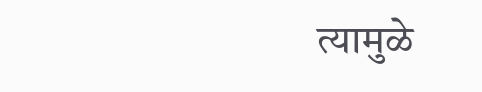त्यामुळे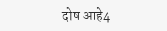दोष आहे4